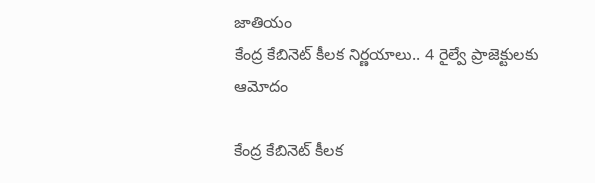జాతియం
కేంద్ర కేబినెట్ కీలక నిర్ణయాలు.. 4 రైల్వే ప్రాజెక్టులకు ఆమోదం

కేంద్ర కేబినెట్ కీలక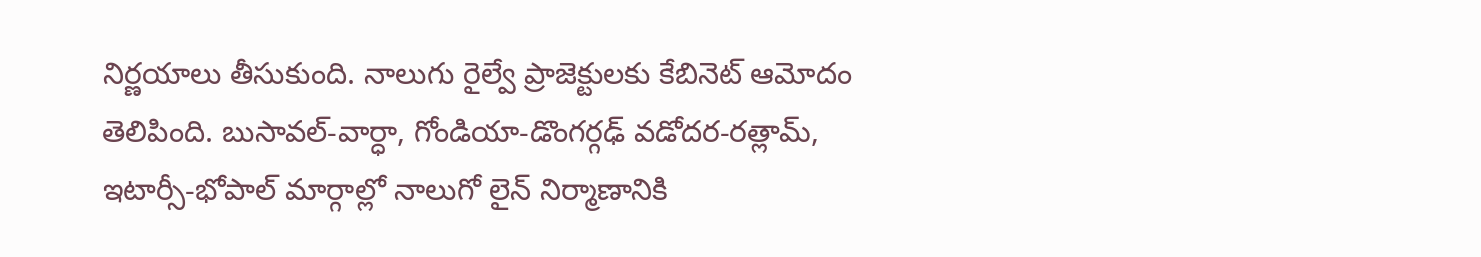నిర్ణయాలు తీసుకుంది. నాలుగు రైల్వే ప్రాజెక్టులకు కేబినెట్ ఆమోదం తెలిపింది. బుసావల్-వార్ధా, గోండియా-డొంగర్గఢ్ వడోదర-రత్లామ్, ఇటార్సీ-భోపాల్ మార్గాల్లో నాలుగో లైన్ నిర్మాణానికి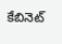కేబినెట్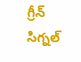గ్రీన్ సిగ్నల్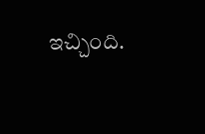ఇచ్చింది.